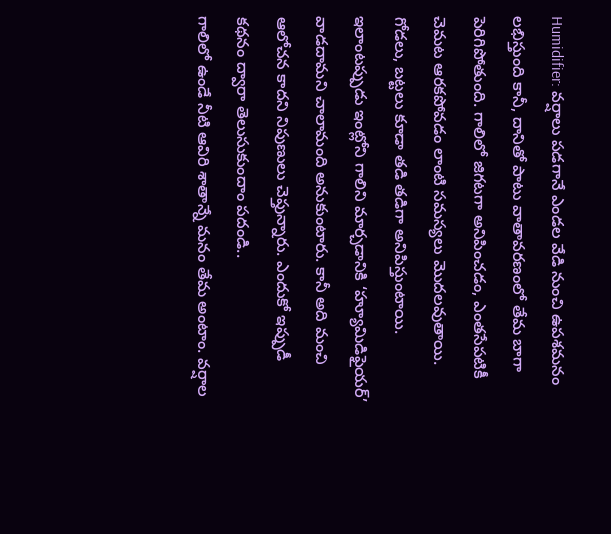Humidifier: వర్షాలు పడగానే ఎండల వేడి నుంచి ఉపశమనం లభిస్తుంది కానీ, దానితో పాటు వాతావరణంలో తేమ బాగా పెరిగిపోతుంది. గాలిలో జిగటగా అనిపించడం, ఎంతసేపటికీ చెమట ఆరకపోవడం లాంటి సమస్యలు మొదలవుతాయి. గోడలు, బట్టలు కూడా తడి తడిగా అనిపిస్తుంటాయి. ఇలాంటప్పుడు ఇంట్లోని గాలిని మార్చడానికి ‘హ్యూమిడిఫైయర్’ వాడదామని చాలామంది అనుకుంటారు. కానీ అది మంచి ఆలోచన కాదని నిపుణులు చెప్తున్నారు. ఎందుకో ఇప్పుడీ కథనం ద్వారా తెలుసుకుందాం పదండి..
గాలిలో ఉండే నీటి ఆవిరి శాతాన్నే మనం తేమ అంటాం. వర్షాల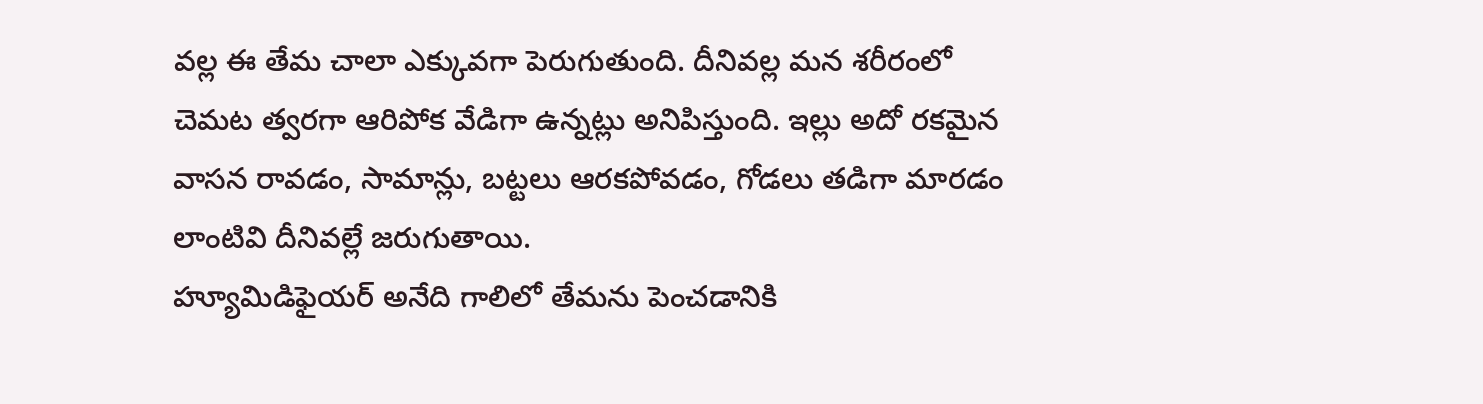వల్ల ఈ తేమ చాలా ఎక్కువగా పెరుగుతుంది. దీనివల్ల మన శరీరంలో చెమట త్వరగా ఆరిపోక వేడిగా ఉన్నట్లు అనిపిస్తుంది. ఇల్లు అదో రకమైన వాసన రావడం, సామాన్లు, బట్టలు ఆరకపోవడం, గోడలు తడిగా మారడం లాంటివి దీనివల్లే జరుగుతాయి.
హ్యూమిడిఫైయర్ అనేది గాలిలో తేమను పెంచడానికి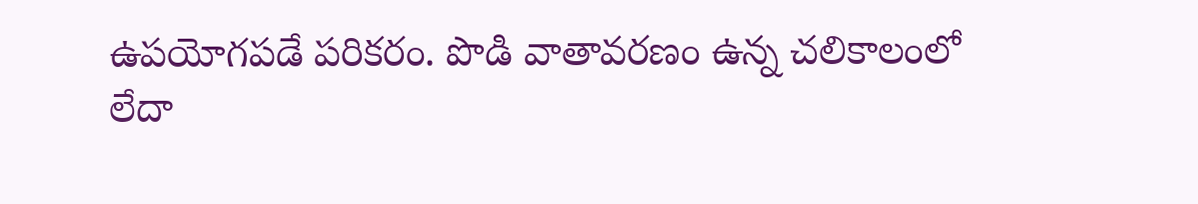ఉపయోగపడే పరికరం. పొడి వాతావరణం ఉన్న చలికాలంలో లేదా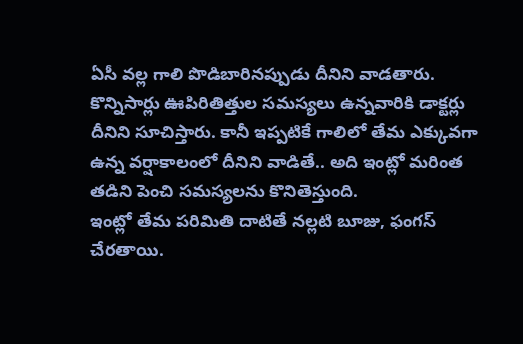ఏసీ వల్ల గాలి పొడిబారినప్పుడు దీనిని వాడతారు. కొన్నిసార్లు ఊపిరితిత్తుల సమస్యలు ఉన్నవారికి డాక్టర్లు దీనిని సూచిస్తారు. కానీ ఇప్పటికే గాలిలో తేమ ఎక్కువగా ఉన్న వర్షాకాలంలో దీనిని వాడితే.. అది ఇంట్లో మరింత తడిని పెంచి సమస్యలను కొనితెస్తుంది.
ఇంట్లో తేమ పరిమితి దాటితే నల్లటి బూజు, ఫంగస్ చేరతాయి.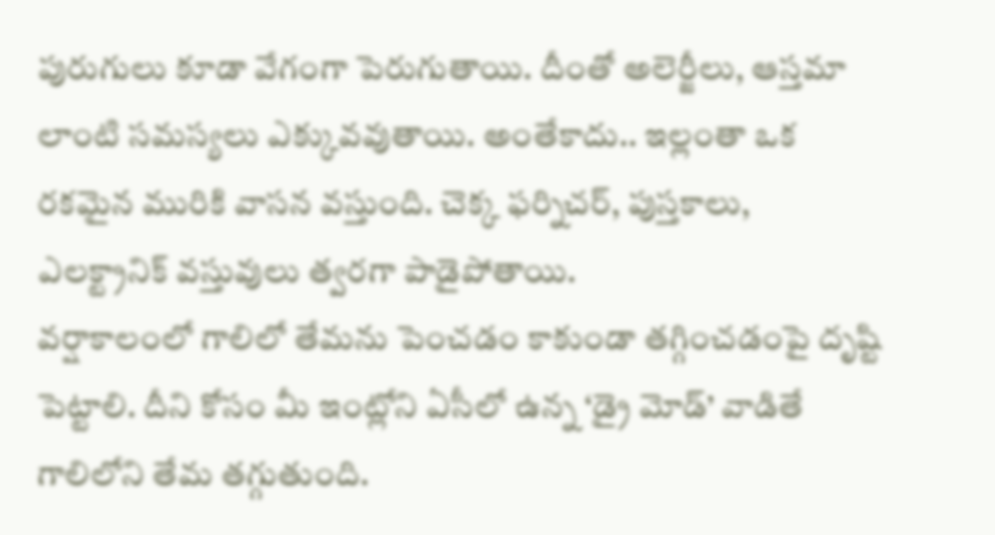పురుగులు కూడా వేగంగా పెరుగుతాయి. దీంతో అలెర్జీలు, ఆస్తమా లాంటి సమస్యలు ఎక్కువవుతాయి. అంతేకాదు.. ఇల్లంతా ఒక రకమైన మురికి వాసన వస్తుంది. చెక్క ఫర్నిచర్, పుస్తకాలు, ఎలక్ట్రానిక్ వస్తువులు త్వరగా పాడైపోతాయి.
వర్షాకాలంలో గాలిలో తేమను పెంచడం కాకుండా తగ్గించడంపై దృష్టి పెట్టాలి. దీని కోసం మీ ఇంట్లోని ఏసీలో ఉన్న ‘డ్రై మోడ్’ వాడితే గాలిలోని తేమ తగ్గుతుంది.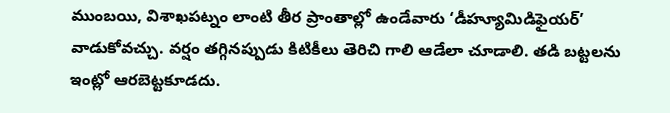ముంబయి, విశాఖపట్నం లాంటి తీర ప్రాంతాల్లో ఉండేవారు ‘డీహ్యూమిడిఫైయర్’ వాడుకోవచ్చు. వర్షం తగ్గినప్పుడు కిటికీలు తెరిచి గాలి ఆడేలా చూడాలి. తడి బట్టలను ఇంట్లో ఆరబెట్టకూడదు.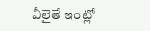వీలైతే ఇంట్లో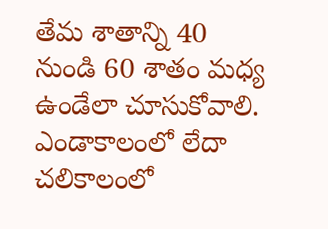తేమ శాతాన్ని 40 నుండి 60 శాతం మధ్య ఉండేలా చూసుకోవాలి.
ఎండాకాలంలో లేదా చలికాలంలో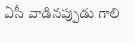ఏసీ వాడినప్పుడు గాలి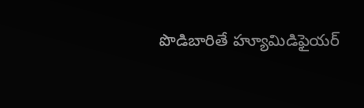పొడిబారితే హ్యూమిడిఫైయర్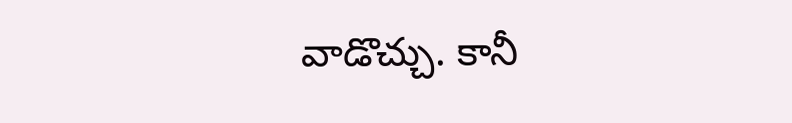వాడొచ్చు. కానీ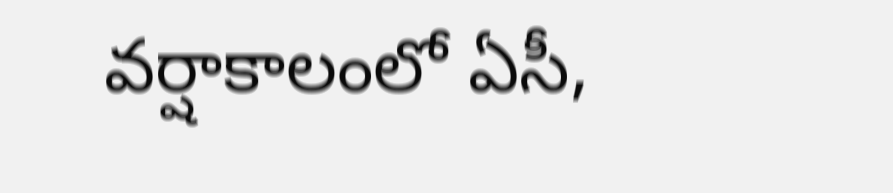వర్షాకాలంలో ఏసీ,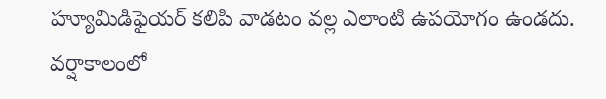హ్యూమిడిఫైయర్ కలిపి వాడటం వల్ల ఎలాంటి ఉపయోగం ఉండదు. వర్షాకాలంలో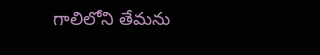గాలిలోని తేమను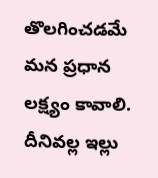తొలగించడమే మన ప్రధాన లక్ష్యం కావాలి. దీనివల్ల ఇల్లు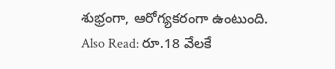శుభ్రంగా, ఆరోగ్యకరంగా ఉంటుంది.
Also Read: రూ.18 వేలకే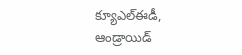క్యూఎల్ఈడీ, ఆండ్రాయిడ్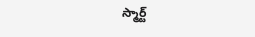స్మార్ట్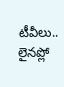టీవీలు.. లైనప్లో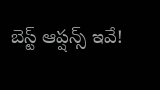బెస్ట్ ఆప్షన్స్ ఇవే!